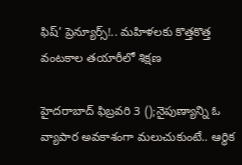ఫిష్’ ప్రెన్యూర్స్!.. మహిళలకు కొత్తకొత్త వంటకాల తయారీలో శిక్షణ

హైదరాబాద్ ఫిబ్రవరి 3 ();నైపుణ్యాన్ని ఓ వ్యాపార అవకాశంగా మలుచుకుంటే.. ఆర్థిక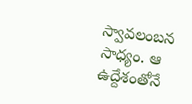స్వావలంబన సాధ్యం. ఆ ఉద్దేశంతోనే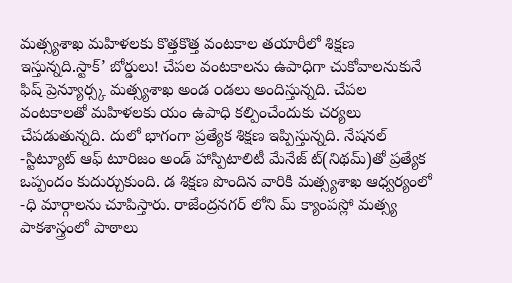మత్స్యశాఖ మహిళలకు కొత్తకొత్త వంటకాల తయారీలో శిక్షణ ఇస్తున్నది.స్టాక్’ బోర్డులు! చేపల వంటకాలను ఉపాధిగా చుకోవాలనుకునే ఫిష్ ప్రెన్యూర్స్క మత్స్యశాఖ అండ ౦డలు అందిస్తున్నది. చేపల వంటకాలతో మహిళలకు యం ఉపాధి కల్పించేందుకు చర్యలు చేపడుతున్నది. దులో భాగంగా ప్రత్యేక శిక్షణ ఇప్పిస్తున్నది. నేషనల్ -స్టిట్యూట్ ఆఫ్ టూరిజం అండ్ హాస్పిటాలిటీ మేనేజ్ ట్(నిథమ్)తో ప్రత్యేక ఒప్పందం కుదుర్చుకుంది. డ శిక్షణ పొందిన వారికి మత్స్యశాఖ ఆధ్వర్యంలో -ధి మార్గాలను చూపిస్తారు. రాజేంద్రనగర్ లోని మ్ క్యాంపస్లో మత్స్య పాకశాస్త్రంలో పాఠాలు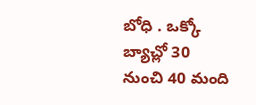బోధి . ఒక్కో బ్యాచ్లో 30 నుంచి 40 మంది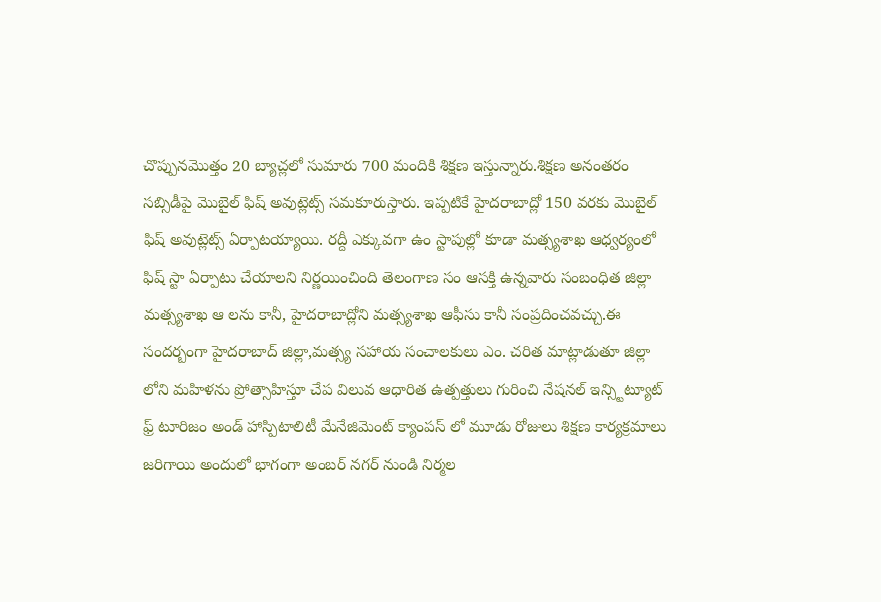చొప్పునమొత్తం 20 బ్యాచ్లలో సుమారు 700 మందికి శిక్షణ ఇస్తున్నారు.శిక్షణ అనంతరం సబ్సిడీపై మొబైల్ ఫిష్ అవుట్లెట్స్ సమకూరుస్తారు. ఇప్పటికే హైదరాబాద్లో 150 వరకు మొబైల్ ఫిష్ అవుట్లెట్స్ ఏర్పాటయ్యాయి. రద్దీ ఎక్కువగా ఉం స్టాపుల్లో కూడా మత్స్యశాఖ ఆధ్వర్యంలో ఫిష్ స్టా ఏర్పాటు చేయాలని నిర్ణయించింది తెలంగాణ సం ఆసక్తి ఉన్నవారు సంబంధిత జిల్లా మత్స్యశాఖ ఆ లను కానీ, హైదరాబాద్లోని మత్స్యశాఖ ఆఫీసు కానీ సంప్రదించవచ్చు.ఈ సందర్బంగా హైదరాబాద్ జిల్లా,మత్స్య సహాయ సంచాలకులు ఎం. చరిత మాట్లాడుతూ జిల్లా లోని మహిళను ప్రోత్సాహిస్తూ చేప విలువ ఆధారిత ఉత్పత్తులు గురించి నేషనల్ ఇన్స్టిట్యూట్ ఫ్ర్ టూరిజం అండ్ హాస్పిటాలిటీ మేనేజిమెంట్ క్యాంపస్ లో మూడు రోజులు శిక్షణ కార్యక్రమాలు జరిగాయి అందులో భాగంగా అంబర్ నగర్ నుండి నిర్మల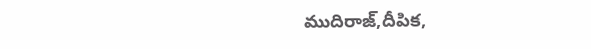ముదిరాజ్,దీపిక,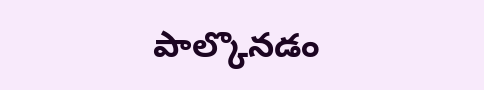పాల్కొనడం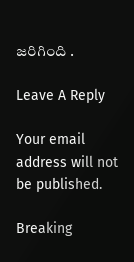జరిగింది .

Leave A Reply

Your email address will not be published.

Breaking